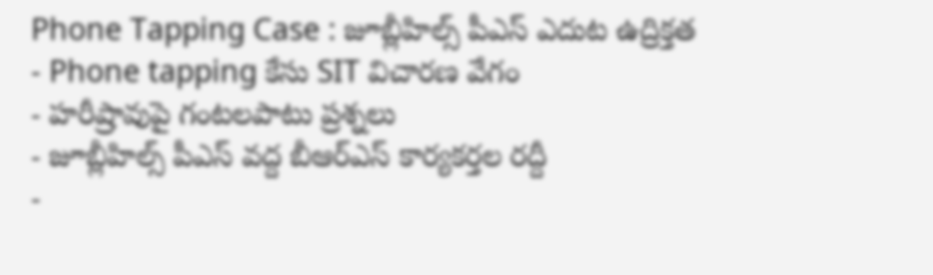Phone Tapping Case : జూబ్లీహిల్స్ పీఎస్ ఎదుట ఉద్రిక్తత
- Phone tapping కేసు SIT విచారణ వేగం
- హరీష్రావుపై గంటలపాటు ప్రశ్నలు
- జూబ్లీహిల్స్ పీఎస్ వద్ద బీఆర్ఎస్ కార్యకర్తల రద్దీ
-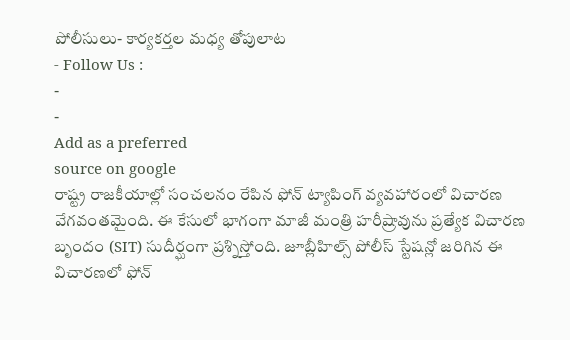పోలీసులు- కార్యకర్తల మధ్య తోపులాట
- Follow Us :
-
-
Add as a preferred
source on google
రాష్ట్ర రాజకీయాల్లో సంచలనం రేపిన ఫోన్ ట్యాపింగ్ వ్యవహారంలో విచారణ వేగవంతమైంది. ఈ కేసులో భాగంగా మాజీ మంత్రి హరీష్రావును ప్రత్యేక విచారణ బృందం (SIT) సుదీర్ఘంగా ప్రశ్నిస్తోంది. జూబ్లీహిల్స్ పోలీస్ స్టేషన్లో జరిగిన ఈ విచారణలో ఫోన్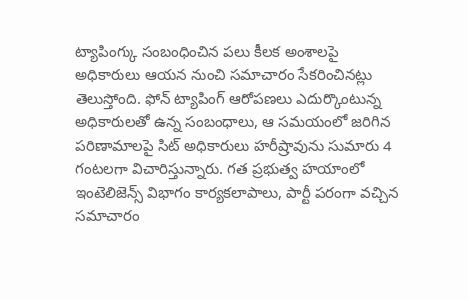ట్యాపింగ్కు సంబంధించిన పలు కీలక అంశాలపై అధికారులు ఆయన నుంచి సమాచారం సేకరించినట్లు తెలుస్తోంది. ఫోన్ ట్యాపింగ్ ఆరోపణలు ఎదుర్కొంటున్న అధికారులతో ఉన్న సంబంధాలు, ఆ సమయంలో జరిగిన పరిణామాలపై సిట్ అధికారులు హరీష్రావును సుమారు 4 గంటలగా విచారిస్తున్నారు. గత ప్రభుత్వ హయాంలో ఇంటెలిజెన్స్ విభాగం కార్యకలాపాలు, పార్టీ పరంగా వచ్చిన సమాచారం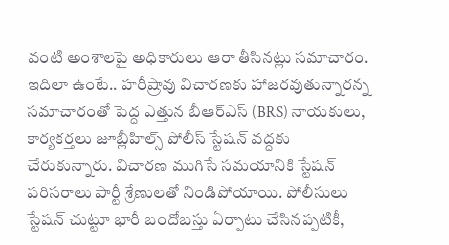వంటి అంశాలపై అధికారులు ఆరా తీసినట్లు సమాచారం.
ఇదిలా ఉంటే.. హరీష్రావు విచారణకు హాజరవుతున్నారన్న సమాచారంతో పెద్ద ఎత్తున బీఆర్ఎస్ (BRS) నాయకులు, కార్యకర్తలు జూబ్లీహిల్స్ పోలీస్ స్టేషన్ వద్దకు చేరుకున్నారు. విచారణ ముగిసే సమయానికి స్టేషన్ పరిసరాలు పార్టీ శ్రేణులతో నిండిపోయాయి. పోలీసులు స్టేషన్ చుట్టూ భారీ బందోబస్తు ఏర్పాటు చేసినప్పటికీ,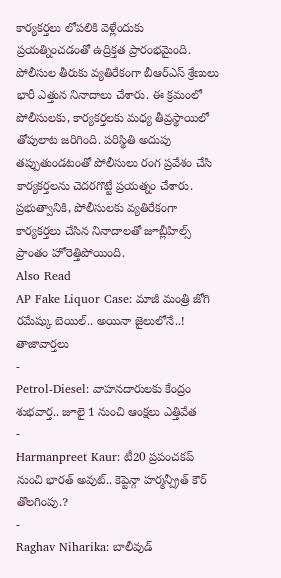కార్యకర్తలు లోపలికి వెళ్లేందుకు ప్రయత్నించడంతో ఉద్రిక్తత ప్రారంభమైంది. పోలీసుల తీరుకు వ్యతిరేకంగా బీఆర్ఎస్ శ్రేణులు భారీ ఎత్తున నినాదాలు చేశారు. ఈ క్రమంలో పోలీసులకు, కార్యకర్తలకు మధ్య తీవ్రస్థాయిలో తోపులాట జరిగింది. పరిస్థితి అదుపు తప్పుతుండటంతో పోలీసులు రంగ ప్రవేశం చేసి కార్యకర్తలను చెదరగొట్టే ప్రయత్నం చేశారు. ప్రభుత్వానికి, పోలీసులకు వ్యతిరేకంగా కార్యకర్తలు చేసిన నినాదాలతో జూబ్లీహిల్స్ ప్రాంతం హోరెత్తిపోయింది.
Also Read
AP Fake Liquor Case: మాజీ మంత్రి జోగి రమేష్కు బెయిల్.. అయినా జైలులోనే..!
తాజావార్తలు
-
Petrol-Diesel: వాహనదారులకు కేంద్రం శుభవార్త.. జూలై 1 నుంచి ఆంక్షలు ఎత్తివేత
-
Harmanpreet Kaur: టీ20 ప్రపంచకప్ నుంచి భారత్ అవుట్.. కెప్టెన్గా హర్మన్ప్రీత్ కౌర్ తొలగింపు.?
-
Raghav Niharika: బాలీవుడ్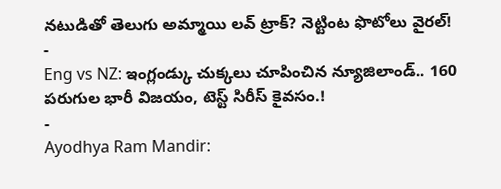నటుడితో తెలుగు అమ్మాయి లవ్ ట్రాక్? నెట్టింట ఫొటోలు వైరల్!
-
Eng vs NZ: ఇంగ్లండ్కు చుక్కలు చూపించిన న్యూజిలాండ్.. 160 పరుగుల భారీ విజయం, టెస్ట్ సిరీస్ కైవసం.!
-
Ayodhya Ram Mandir: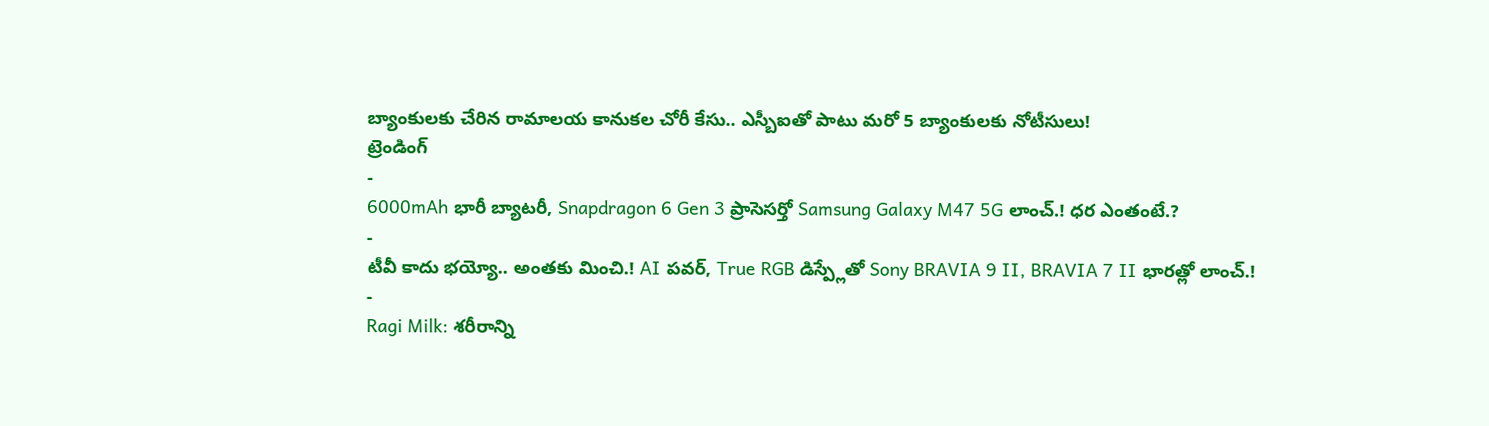బ్యాంకులకు చేరిన రామాలయ కానుకల చోరీ కేసు.. ఎస్బీఐతో పాటు మరో 5 బ్యాంకులకు నోటీసులు!
ట్రెండింగ్
-
6000mAh భారీ బ్యాటరీ, Snapdragon 6 Gen 3 ప్రాసెసర్తో Samsung Galaxy M47 5G లాంచ్.! ధర ఎంతంటే.?
-
టీవీ కాదు భయ్యో.. అంతకు మించి.! AI పవర్, True RGB డిస్ప్లేతో Sony BRAVIA 9 II, BRAVIA 7 II భారత్లో లాంచ్.!
-
Ragi Milk: శరీరాన్ని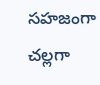సహజంగా చల్లగా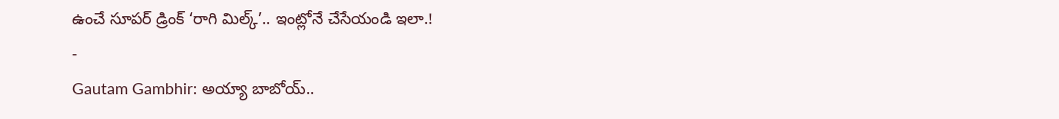ఉంచే సూపర్ డ్రింక్ ‘రాగి మిల్క్’.. ఇంట్లోనే చేసేయండి ఇలా.!
-
Gautam Gambhir: అయ్యా బాబోయ్..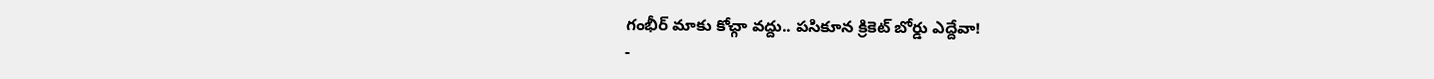గంభీర్ మాకు కోచ్గా వద్దు.. పసికూన క్రికెట్ బోర్డు ఎద్దేవా!
-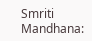Smriti Mandhana: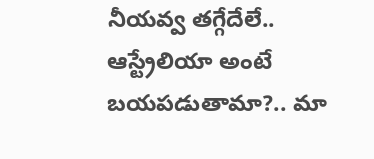నీయవ్వ తగ్గేదేలే.. ఆస్ట్రేలియా అంటే బయపడుతామా?.. మా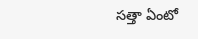సత్తా ఏంటో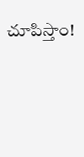చూపిస్తాం!